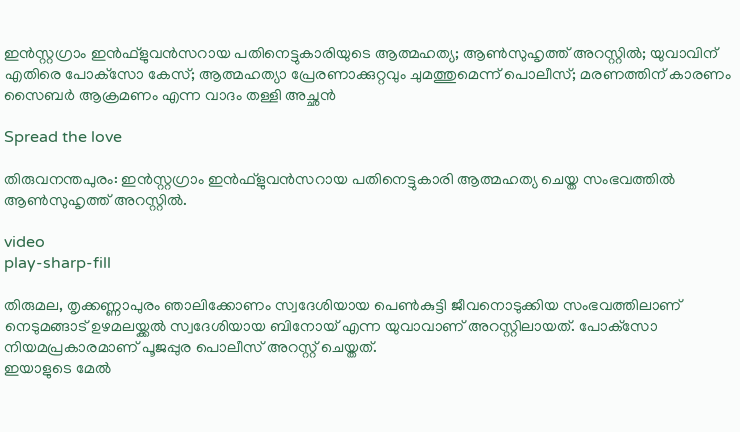ഇൻസ്റ്റഗ്രാം ഇൻഫ്‌ളുവൻസറായ പതിനെട്ടുകാരിയുടെ ആത്മഹത്യ; ആണ്‍സുഹൃത്ത് അറസ്റ്റില്‍; യുവാവിന് എതിരെ പോക്‌സോ കേസ്; ആത്മഹത്യാ പ്രേരണാക്കുറ്റവും ചുമത്തുമെന്ന് പൊലീസ്; മരണത്തിന് കാരണം സൈബര്‍ ആക്രമണം എന്ന വാദം തള്ളി അച്ഛൻ

Spread the love

തിരുവനന്തപുരം: ഇൻസ്റ്റഗ്രാം ഇൻഫ്‌ളുവൻസറായ പതിനെട്ടുകാരി ആത്മഹത്യ ചെയ്ത സംഭവത്തില്‍ ആണ്‍സുഹൃത്ത് അറസ്റ്റില്‍.

video
play-sharp-fill

തിരുമല, തൃക്കണ്ണാപുരം ഞാലിക്കോണം സ്വദേശിയായ പെണ്‍കുട്ടി ജീവനൊടുക്കിയ സംഭവത്തിലാണ് നെടുമങ്ങാട് ഉഴമലയ്ക്കല്‍ സ്വദേശിയായ ബിനോയ് എന്ന യുവാവാണ് അറസ്റ്റിലായത്. പോക്‌സോ നിയമപ്രകാരമാണ് പൂജപ്പുര പൊലീസ് അറസ്റ്റ് ചെയ്തത്.
ഇയാളുടെ മേല്‍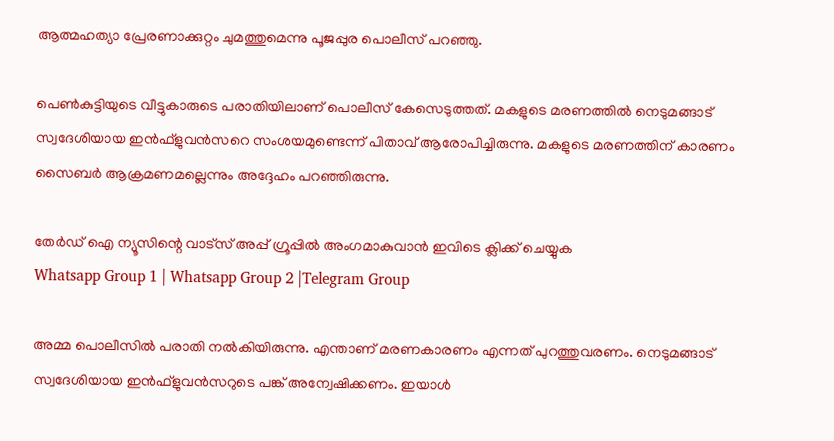ആത്മഹത്യാ പ്രേരണാക്കുറ്റം ചുമത്തുമെന്നു പൂജപ്പുര പൊലീസ് പറഞ്ഞു.

പെണ്‍കുട്ടിയുടെ വീട്ടുകാരുടെ പരാതിയിലാണ് പൊലീസ് കേസെടുത്തത്. മകളുടെ മരണത്തില്‍ നെടുമങ്ങാട് സ്വദേശിയായ ഇൻഫ്ളുവൻസറെ സംശയമുണ്ടെന്ന് പിതാവ് ആരോപിച്ചിരുന്നു. മകളുടെ മരണത്തിന് കാരണം സൈബർ ആക്രമണമല്ലെന്നും അദ്ദേഹം പറഞ്ഞിരുന്നു.

തേർഡ് ഐ ന്യൂസിന്റെ വാട്സ് അപ്പ് ഗ്രൂപ്പിൽ അംഗമാകുവാൻ ഇവിടെ ക്ലിക്ക് ചെയ്യുക
Whatsapp Group 1 | Whatsapp Group 2 |Telegram Group

അമ്മ പൊലീസില്‍ പരാതി നല്‍കിയിരുന്നു. എന്താണ് മരണകാരണം എന്നത് പുറത്തുവരണം. നെടുമങ്ങാട് സ്വദേശിയായ ഇൻഫ്ളുവൻസറുടെ പങ്ക് അന്വേഷിക്കണം. ഇയാള്‍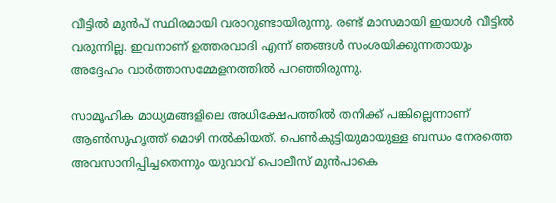വീട്ടില്‍ മുൻപ് സ്ഥിരമായി വരാറുണ്ടായിരുന്നു. രണ്ട് മാസമായി ഇയാള്‍ വീട്ടില്‍ വരുന്നില്ല. ഇവനാണ് ഉത്തരവാദി എന്ന് ഞങ്ങള്‍ സംശയിക്കുന്നതായും അദ്ദേഹം വാർത്താസമ്മേളനത്തില്‍ പറഞ്ഞിരുന്നു.

സാമൂഹിക മാധ്യമങ്ങളിലെ അധിക്ഷേപത്തില്‍ തനിക്ക് പങ്കില്ലെന്നാണ് ആണ്‍സുഹൃത്ത് മൊഴി നല്‍കിയത്. പെണ്‍കുട്ടിയുമായുള്ള ബന്ധം നേരത്തെ അവസാനിപ്പിച്ചതെന്നും യുവാവ് പൊലീസ് മുൻപാകെ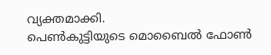വ്യക്തമാക്കി.
പെണ്‍കുട്ടിയുടെ മൊബൈല്‍ ഫോണ്‍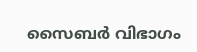സൈബർ വിഭാഗം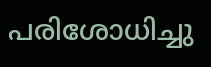പരിശോധിച്ചു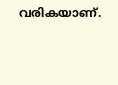വരികയാണ്.